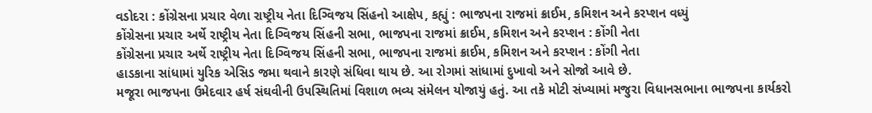વડોદરા : કોંગ્રેસના પ્રચાર વેળા રાષ્ટ્રીય નેતા દિગ્વિજય સિંહનો આક્ષેપ, કહ્યું : ભાજપના રાજમાં ક્રાઈમ, કમિશન અને કરપ્શન વધ્યું
કોંગ્રેસના પ્રચાર અર્થે રાષ્ટ્રીય નેતા દિગ્વિજય સિંહની સભા, ભાજપના રાજમાં ક્રાઈમ, કમિશન અને કરપ્શન : કોંગી નેતા
કોંગ્રેસના પ્રચાર અર્થે રાષ્ટ્રીય નેતા દિગ્વિજય સિંહની સભા, ભાજપના રાજમાં ક્રાઈમ, કમિશન અને કરપ્શન : કોંગી નેતા
હાડકાના સાંધામાં યુરિક એસિડ જમા થવાને કારણે સંધિવા થાય છે. આ રોગમાં સાંધામાં દુખાવો અને સોજો આવે છે.
મજૂરા ભાજપના ઉમેદવાર હર્ષ સંઘવીની ઉપસ્થિતિમાં વિશાળ ભવ્ય સંમેલન યોજાયું હતું. આ તકે મોટી સંખ્યામાં મજુરા વિધાનસભાના ભાજપના કાર્યકરો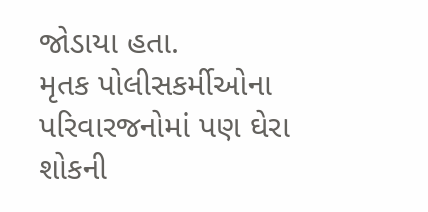જોડાયા હતા.
મૃતક પોલીસકર્મીઓના પરિવારજનોમાં પણ ઘેરા શોકની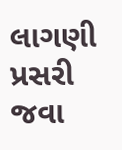લાગણી પ્રસરી જવા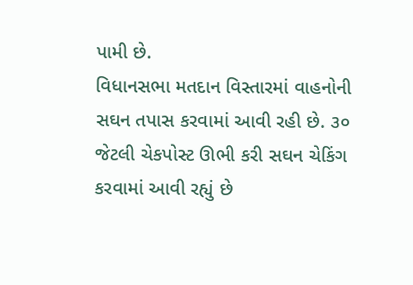પામી છે.
વિધાનસભા મતદાન વિસ્તારમાં વાહનોની સઘન તપાસ કરવામાં આવી રહી છે. ૩૦ જેટલી ચેકપોસ્ટ ઊભી કરી સઘન ચેકિંગ કરવામાં આવી રહ્યું છે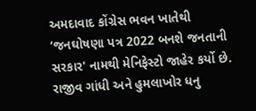અમદાવાદ કોંગ્રેસ ભવન ખાતેથી ‘જનઘોષણા પત્ર 2022 બનશે જનતાની સરકાર' નામથી મેનિફેસ્ટો જાહેર કર્યો છે.
રાજીવ ગાંધી અને હુમલાખોર ધનુ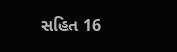સહિત 16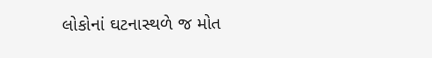લોકોનાં ઘટનાસ્થળે જ મોત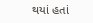થયાં હતાં